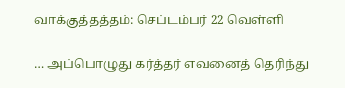வாக்குத்தத்தம்: செப்டம்பர் 22 வெள்ளி

… அப்பொழுது கர்த்தர் எவனைத் தெரிந்து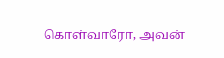கொள்வாரோ, அவன்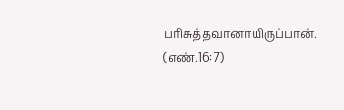பரிசுத்தவானாயிருப்பான். (எண்.16:7)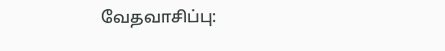வேதவாசிப்பு: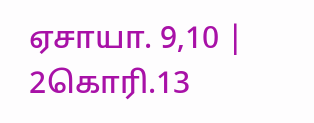ஏசாயா. 9,10 | 2கொரி.13